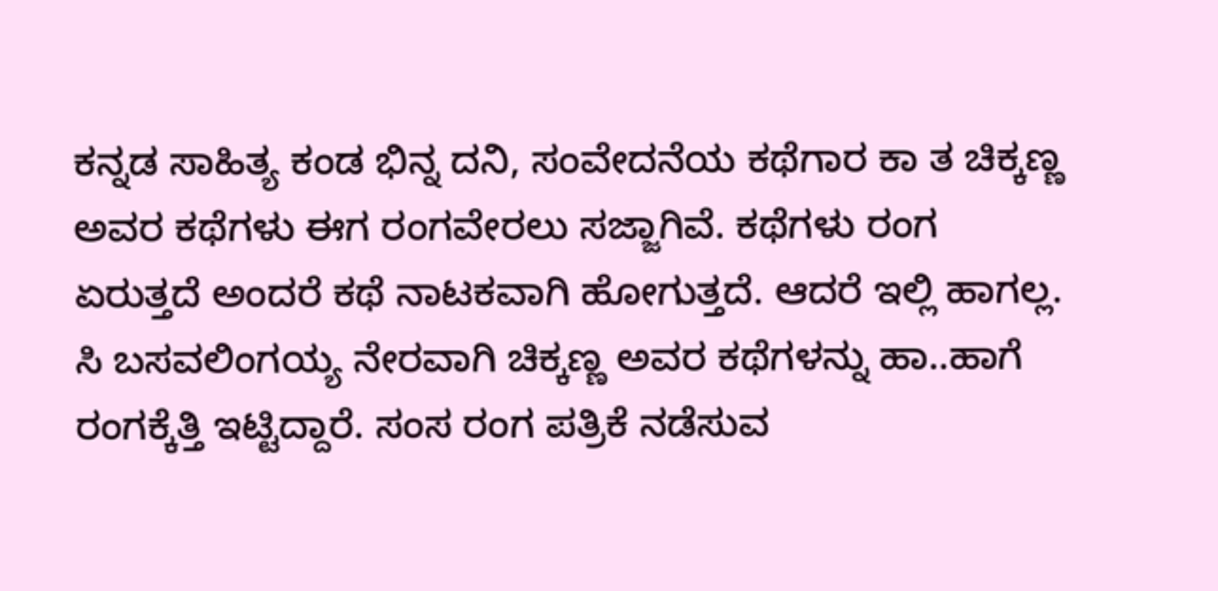ಕನ್ನಡ ಸಾಹಿತ್ಯ ಕಂಡ ಭಿನ್ನ ದನಿ, ಸಂವೇದನೆಯ ಕಥೆಗಾರ ಕಾ ತ ಚಿಕ್ಕಣ್ಣ ಅವರ ಕಥೆಗಳು ಈಗ ರಂಗವೇರಲು ಸಜ್ಜಾಗಿವೆ. ಕಥೆಗಳು ರಂಗ ಏರುತ್ತದೆ ಅಂದರೆ ಕಥೆ ನಾಟಕವಾಗಿ ಹೋಗುತ್ತದೆ. ಆದರೆ ಇಲ್ಲಿ ಹಾಗಲ್ಲ. ಸಿ ಬಸವಲಿಂಗಯ್ಯ ನೇರವಾಗಿ ಚಿಕ್ಕಣ್ಣ ಅವರ ಕಥೆಗಳನ್ನು ಹಾ..ಹಾಗೆ ರಂಗಕ್ಕೆತ್ತಿ ಇಟ್ಟಿದ್ದಾರೆ. ಸಂಸ ರಂಗ ಪತ್ರಿಕೆ ನಡೆಸುವ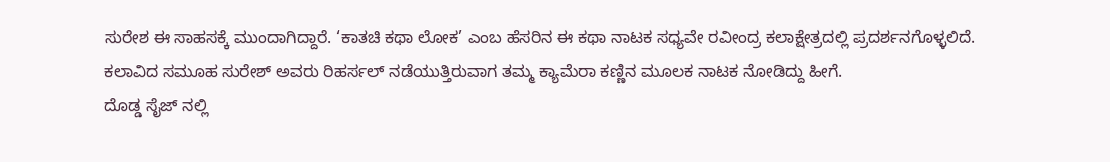ಸುರೇಶ ಈ ಸಾಹಸಕ್ಕೆ ಮುಂದಾಗಿದ್ದಾರೆ. ‘ಕಾತಚಿ ಕಥಾ ಲೋಕ’ ಎಂಬ ಹೆಸರಿನ ಈ ಕಥಾ ನಾಟಕ ಸಧ್ಯವೇ ರವೀಂದ್ರ ಕಲಾಕ್ಷೇತ್ರದಲ್ಲಿ ಪ್ರದರ್ಶನಗೊಳ್ಳಲಿದೆ.
ಕಲಾವಿದ ಸಮೂಹ ಸುರೇಶ್ ಅವರು ರಿಹರ್ಸಲ್ ನಡೆಯುತ್ತಿರುವಾಗ ತಮ್ಮ ಕ್ಯಾಮೆರಾ ಕಣ್ಣಿನ ಮೂಲಕ ನಾಟಕ ನೋಡಿದ್ದು ಹೀಗೆ.
ದೊಡ್ಡ ಸೈಜ್ ನಲ್ಲಿ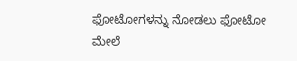ಫೋಟೋಗಳನ್ನು ನೋಡಲು ಫೋಟೋ ಮೇಲೆ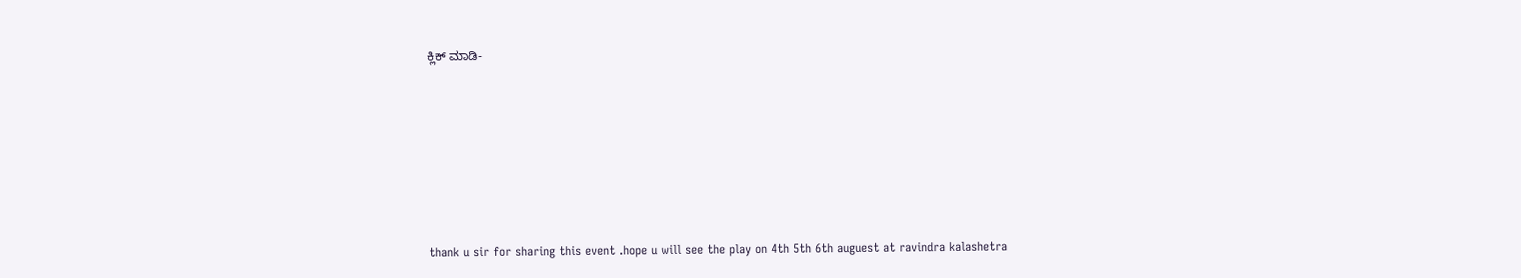ಕ್ಲಿಕ್ ಮಾಡಿ-








thank u sir for sharing this event .hope u will see the play on 4th 5th 6th auguest at ravindra kalashetra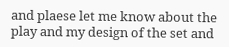and plaese let me know about the play and my design of the set and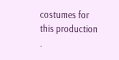costumes for this production .